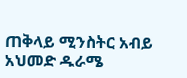ጠቅላይ ሚንስትር አብይ አህመድ ዱራሜ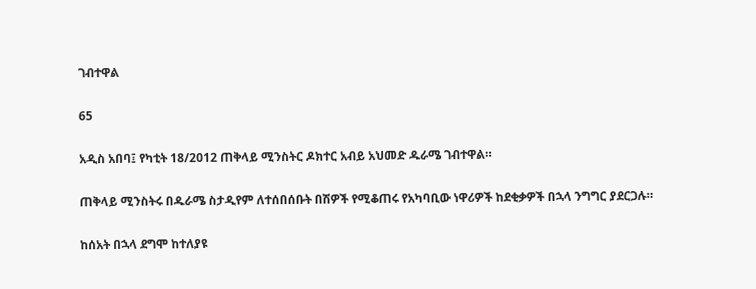ገብተዋል

65

አዲስ አበባ፤ የካቲት 18/2012 ጠቅላይ ሚንስትር ዶክተር አብይ አህመድ ዱራሜ ገብተዋል።

ጠቅላይ ሚንስትሩ በዱራሜ ስታዲየም ለተሰበሰቡት በሽዎች የሚቆጠሩ የአካባቢው ነዋሪዎች ከደቂቃዎች በኋላ ንግግር ያደርጋሉ።

ከሰአት በኋላ ደግሞ ከተለያዩ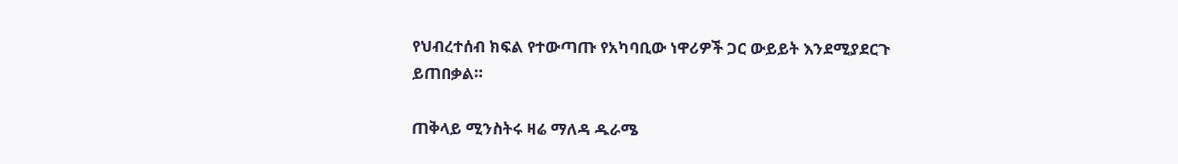የህብረተሰብ ክፍል የተውጣጡ የአካባቢው ነዋሪዎች ጋር ውይይት እንደሚያደርጉ ይጠበቃል።

ጠቅላይ ሚንስትሩ ዛሬ ማለዳ ዱራሜ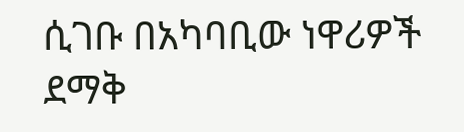ሲገቡ በአካባቢው ነዋሪዎች ደማቅ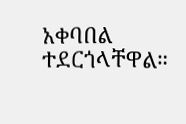አቀባበል ተደርጎላቸዋል።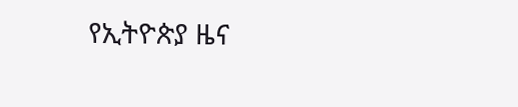የኢትዮጵያ ዜና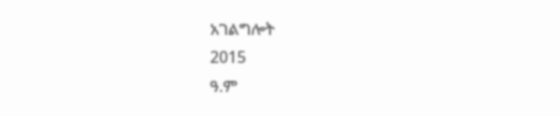አገልግሎት
2015
ዓ.ም